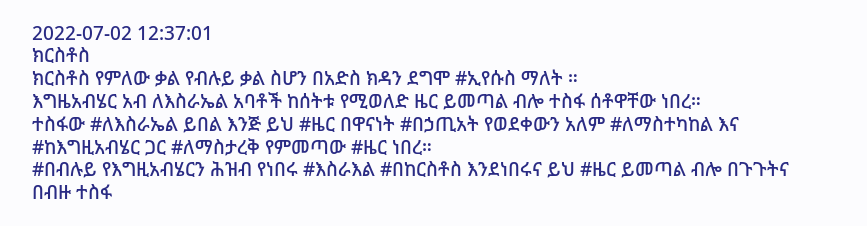2022-07-02 12:37:01
ክርስቶስ
ክርስቶስ የምለው ቃል የብሉይ ቃል ስሆን በአድስ ክዳን ደግሞ #ኢየሱስ ማለት ።
እግዜአብሄር አብ ለእስራኤል አባቶች ከሰትቱ የሚወለድ ዜር ይመጣል ብሎ ተስፋ ሰቶዋቸው ነበረ።
ተስፋው #ለእስራኤል ይበል እንጅ ይህ #ዜር በዋናነት #በኃጢአት የወደቀውን አለም #ለማስተካከል እና #ከእግዚአብሄር ጋር #ለማስታረቅ የምመጣው #ዜር ነበረ።
#በብሉይ የእግዚአብሄርን ሕዝብ የነበሩ #እስራእል #በከርስቶስ እንደነበሩና ይህ #ዜር ይመጣል ብሎ በጉጉትና በብዙ ተስፋ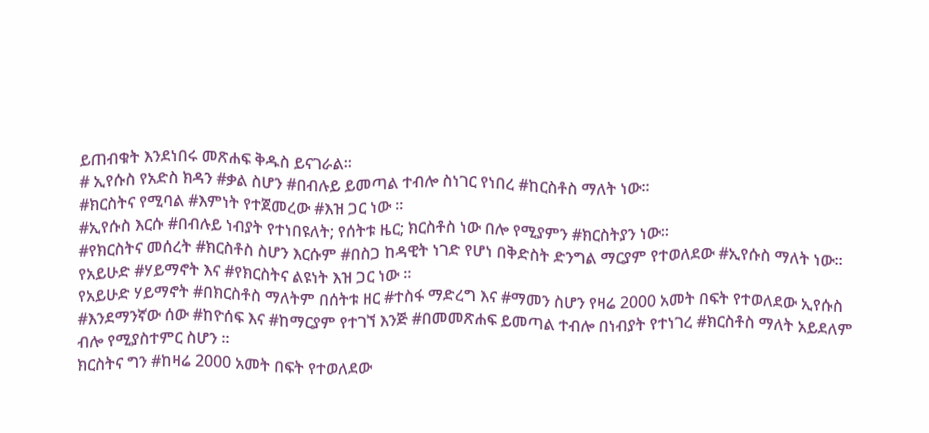ይጠብቁት እንደነበሩ መጽሐፍ ቅዱስ ይናገራል።
# ኢየሱስ የአድስ ክዳን #ቃል ስሆን #በብሉይ ይመጣል ተብሎ ስነገር የነበረ #ከርስቶስ ማለት ነው።
#ክርስትና የሚባል #እምነት የተጀመረው #እዝ ጋር ነው ።
#ኢየሱስ እርሱ #በብሉይ ነብያት የተነበዩለት; የሰትቱ ዜር; ክርስቶስ ነው በሎ የሚያምን #ክርስትያን ነው።
#የክርስትና መሰረት #ክርስቶስ ስሆን እርሱም #በስጋ ከዳዊት ነገድ የሆነ በቅድስት ድንግል ማርያም የተወለደው #ኢየሱስ ማለት ነው።
የአይሁድ #ሃይማኖት እና #የክርስትና ልዩነት እዝ ጋር ነው ።
የአይሁድ ሃይማኖት #በክርስቶስ ማለትም በሰትቱ ዘር #ተስፋ ማድረግ እና #ማመን ስሆን የዛሬ 2000 አመት በፍት የተወለደው ኢየሱስ #እንደማንኛው ሰው #ከዮሰፍ እና #ከማርያም የተገኘ እንጅ #በመመጽሐፍ ይመጣል ተብሎ በነብያት የተነገረ #ክርስቶስ ማለት አይደለም ብሎ የሚያስተምር ስሆን ።
ክርስትና ግን #ከዛሬ 2000 አመት በፍት የተወለደው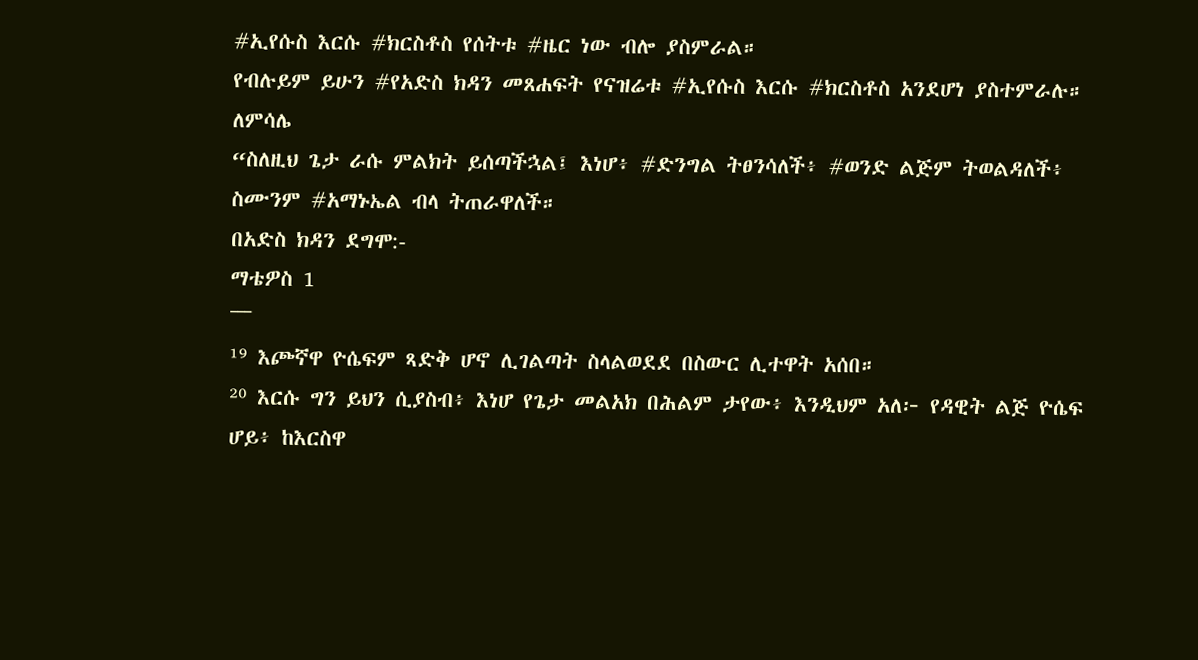#ኢየሱስ እርሱ #ክርስቶስ የሰትቱ #ዜር ነው ብሎ ያስምራል።
የብሉይም ይሁን #የአድስ ክዳን መጸሐፍት የናዝሬቱ #ኢየሱስ እርሱ #ክርስቶስ አንደሆነ ያስተምራሉ።
ለምሳሌ
“ስለዚህ ጌታ ራሱ ምልክት ይሰጣችኋል፤ እነሆ፥ #ድንግል ትፀንሳለች፥ #ወንድ ልጅም ትወልዳለች፥ ስሙንም #አማኑኤል ብላ ትጠራዋለች።
በአድስ ክዳን ደግሞ:-
ማቴዎስ 1
¯¯¯
¹⁹ እጮኛዋ ዮሴፍም ጻድቅ ሆኖ ሊገልጣት ስላልወደደ በስውር ሊተዋት አሰበ።
²⁰ እርሱ ግን ይህን ሲያስብ፥ እነሆ የጌታ መልአክ በሕልም ታየው፥ እንዲህም አለ፦ የዳዊት ልጅ ዮሴፍ ሆይ፥ ከእርስዋ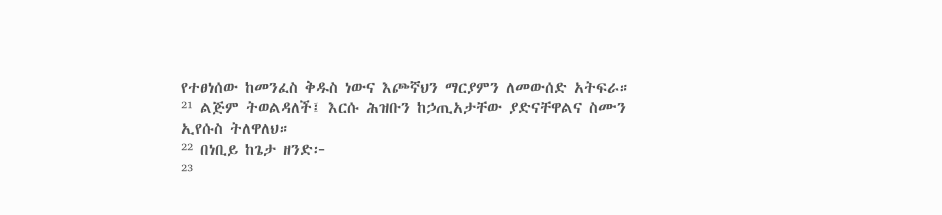የተፀነሰው ከመንፈስ ቅዱስ ነውና እጮኛህን ማርያምን ለመውሰድ አትፍራ።
²¹ ልጅም ትወልዳለች፤ እርሱ ሕዝቡን ከኃጢአታቸው ያድናቸዋልና ስሙን ኢየሱስ ትለዋለህ።
²² በነቢይ ከጌታ ዘንድ፦
²³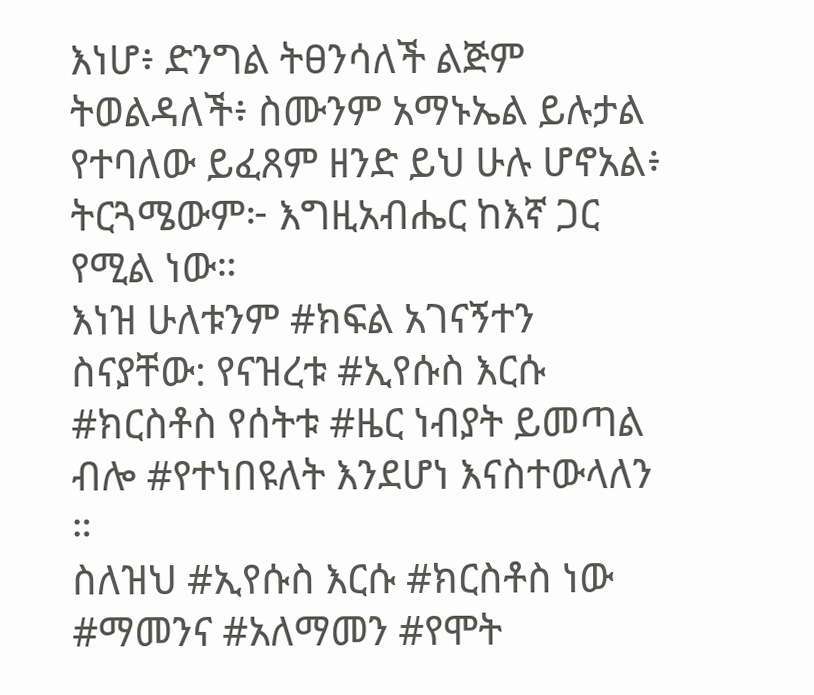እነሆ፥ ድንግል ትፀንሳለች ልጅም ትወልዳለች፥ ስሙንም አማኑኤል ይሉታል የተባለው ይፈጸም ዘንድ ይህ ሁሉ ሆኖአል፥ ትርጓሜውም፦ እግዚአብሔር ከእኛ ጋር የሚል ነው።
እነዝ ሁለቱንም #ክፍል አገናኝተን ስናያቸው: የናዝረቱ #ኢየሱስ እርሱ #ክርስቶስ የሰትቱ #ዜር ነብያት ይመጣል ብሎ #የተነበዩለት እንደሆነ እናስተውላለን ።
ስለዝህ #ኢየሱስ እርሱ #ክርስቶስ ነው #ማመንና #አለማመን #የሞት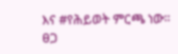እና #የሕይወት ምርጫ ነው።
ፀጋ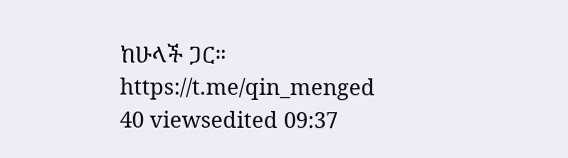ከሁላች ጋር።
https://t.me/qin_menged
40 viewsedited 09:37